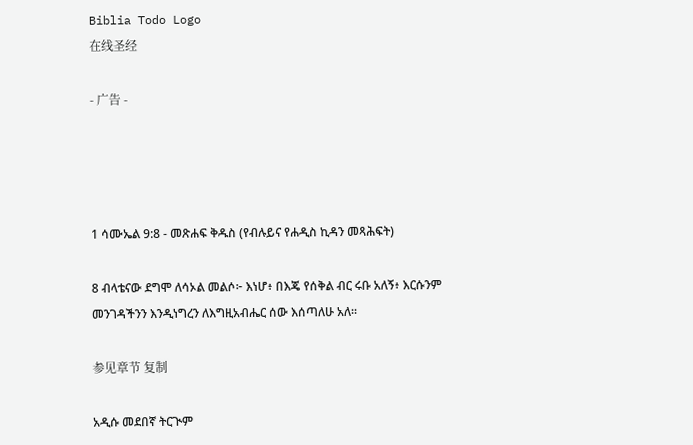Biblia Todo Logo
在线圣经

- 广告 -




1 ሳሙኤል 9:8 - መጽሐፍ ቅዱስ (የብሉይና የሐዲስ ኪዳን መጻሕፍት)

8 ብላቴናው ደግሞ ለሳኦል መልሶ፦ እነሆ፥ በእጄ የሰቅል ብር ሩቡ አለኝ፥ እርሱንም መንገዳችንን እንዲነግረን ለእግዚአብሔር ሰው እሰጣለሁ አለ።

参见章节 复制

አዲሱ መደበኛ ትርጒም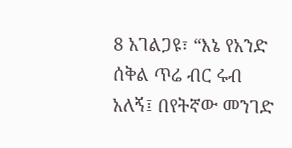8 አገልጋዩ፣ “እኔ የአንድ ሰቅል ጥሬ ብር ሩብ አለኝ፤ በየትኛው መንገድ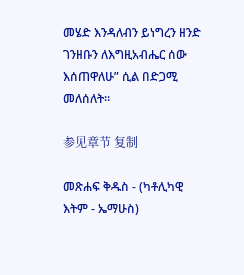መሄድ እንዳለብን ይነግረን ዘንድ ገንዘቡን ለእግዚአብሔር ሰው እሰጠዋለሁ” ሲል በድጋሚ መለሰለት።

参见章节 复制

መጽሐፍ ቅዱስ - (ካቶሊካዊ እትም - ኤማሁስ)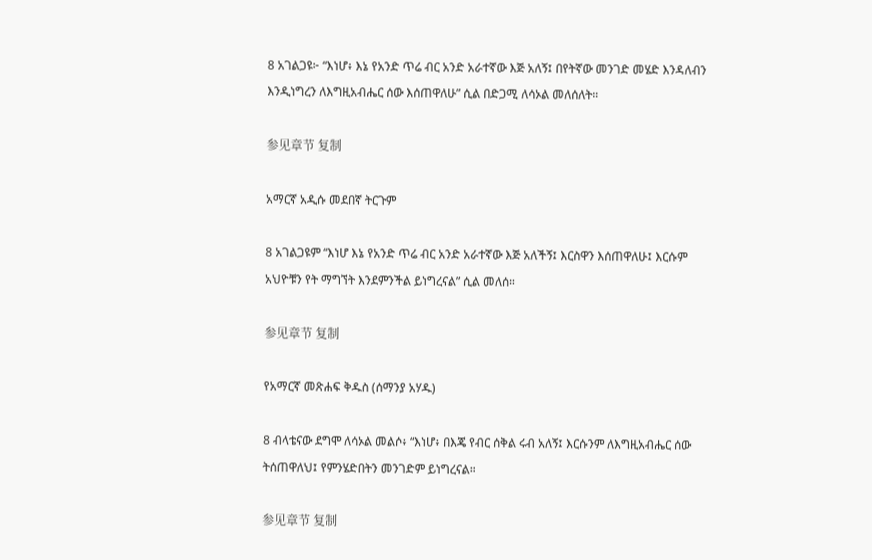8 አገልጋዩ፦ “እነሆ፥ እኔ የአንድ ጥሬ ብር አንድ አራተኛው እጅ አለኝ፤ በየትኛው መንገድ መሄድ እንዳለብን እንዲነግረን ለእግዚአብሔር ሰው እሰጠዋለሁ” ሲል በድጋሚ ለሳኦል መለሰለት።

参见章节 复制

አማርኛ አዲሱ መደበኛ ትርጉም

8 አገልጋዩም “እነሆ እኔ የአንድ ጥሬ ብር አንድ አራተኛው እጅ አለችኝ፤ እርስዋን እሰጠዋለሁ፤ እርሱም አህዮቹን የት ማግኘት እንደምንችል ይነግረናል” ሲል መለሰ።

参见章节 复制

የአማርኛ መጽሐፍ ቅዱስ (ሰማንያ አሃዱ)

8 ብላቴናው ደግሞ ለሳኦል መልሶ፥ “እነሆ፥ በእጄ የብር ሰቅል ሩብ አለኝ፤ እርሱንም ለእግዚአብሔር ሰው ትሰጠዋለህ፤ የምንሄድበትን መንገድም ይነግረናል።

参见章节 复制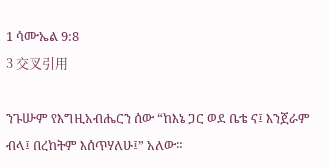1 ሳሙኤል 9:8
3 交叉引用

ንጉሡም የእግዚአብሔርን ሰው “ከእኔ ጋር ወደ ቤቴ ና፤ እንጀራም ብላ፤ በረከትም እሰጥሃለሁ፤” አለው።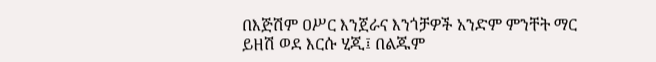በእጅሽም ዐሥር እንጀራና እንጎቻዎች አንድም ምንቸት ማር ይዘሽ ወደ እርሱ ሂጂ፤ በልጁም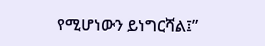የሚሆነውን ይነግርሻል፤”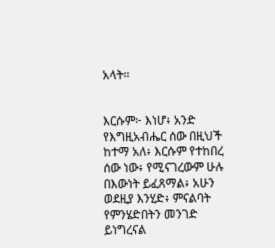አላት።


እርሱም፦ እነሆ፥ አንድ የእግዚአብሔር ሰው በዚህች ከተማ አለ፥ እርሱም የተከበረ ሰው ነው፥ የሚናገረውም ሁሉ በእውነት ይፈጸማል፥ አሁን ወደዚያ እንሂድ፥ ምናልባት የምንሄድበትን መንገድ ይነግረናል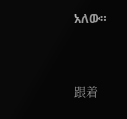አለው።


跟着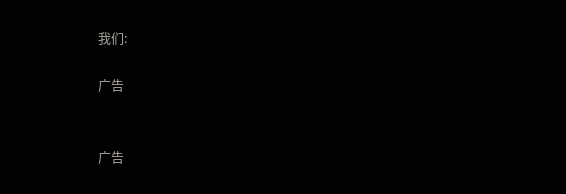我们:

广告


广告